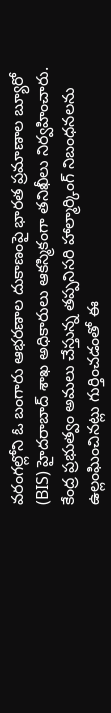వరంగల్లోని ఓ బంగారు ఆభరణాల దుకాణంపై భారత ప్రమాణాల బ్యూరో (BIS) హైదరాబాద్ శాఖ అధికారులు ఆకస్మికంగా తనిఖీలు నిర్వహించారు. కేంద్ర ప్రభుత్వం అమలు చేస్తున్న తప్పనిసరి హాల్మార్కింగ్ నిబంధనలను ఉల్లంఘించినట్లు గుర్తించడంతో ఈ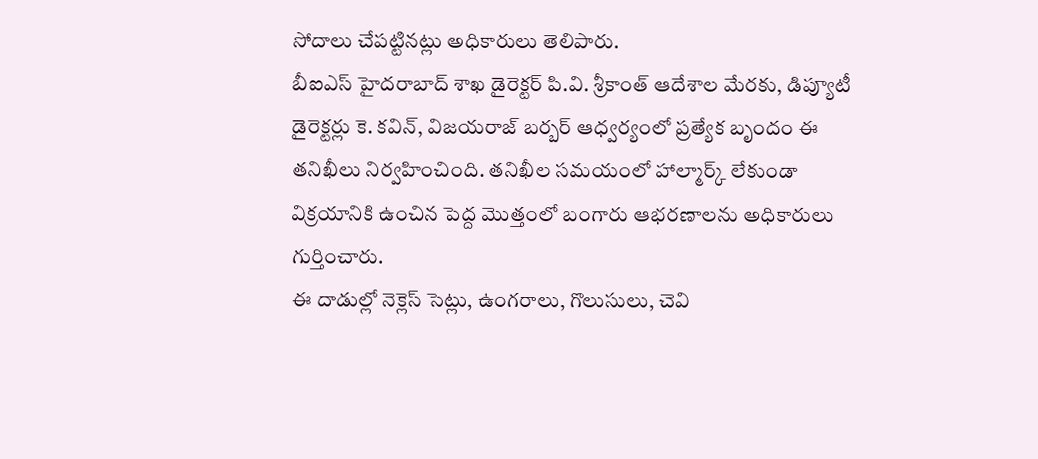సోదాలు చేపట్టినట్లు అధికారులు తెలిపారు.
బీఐఎస్ హైదరాబాద్ శాఖ డైరెక్టర్ పి.వి. శ్రీకాంత్ ఆదేశాల మేరకు, డిప్యూటీ డైరెక్టర్లు కె. కవిన్, విజయరాజ్ బర్బర్ ఆధ్వర్యంలో ప్రత్యేక బృందం ఈ తనిఖీలు నిర్వహించింది. తనిఖీల సమయంలో హాల్మార్క్ లేకుండా విక్రయానికి ఉంచిన పెద్ద మొత్తంలో బంగారు ఆభరణాలను అధికారులు గుర్తించారు.
ఈ దాడుల్లో నెక్లెస్ సెట్లు, ఉంగరాలు, గొలుసులు, చెవి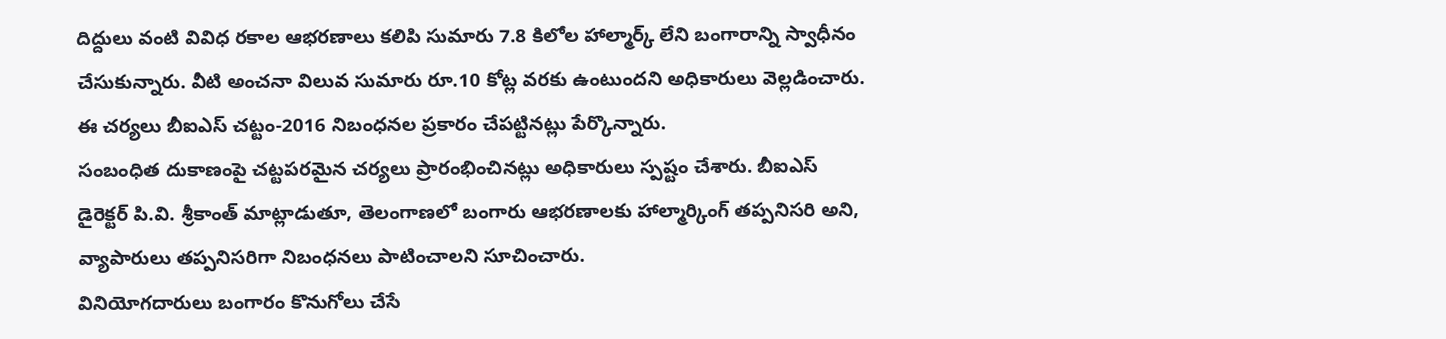దిద్దులు వంటి వివిధ రకాల ఆభరణాలు కలిపి సుమారు 7.8 కిలోల హాల్మార్క్ లేని బంగారాన్ని స్వాధీనం చేసుకున్నారు. వీటి అంచనా విలువ సుమారు రూ.10 కోట్ల వరకు ఉంటుందని అధికారులు వెల్లడించారు. ఈ చర్యలు బీఐఎస్ చట్టం-2016 నిబంధనల ప్రకారం చేపట్టినట్లు పేర్కొన్నారు.
సంబంధిత దుకాణంపై చట్టపరమైన చర్యలు ప్రారంభించినట్లు అధికారులు స్పష్టం చేశారు. బీఐఎస్ డైరెక్టర్ పి.వి. శ్రీకాంత్ మాట్లాడుతూ, తెలంగాణలో బంగారు ఆభరణాలకు హాల్మార్కింగ్ తప్పనిసరి అని, వ్యాపారులు తప్పనిసరిగా నిబంధనలు పాటించాలని సూచించారు.
వినియోగదారులు బంగారం కొనుగోలు చేసే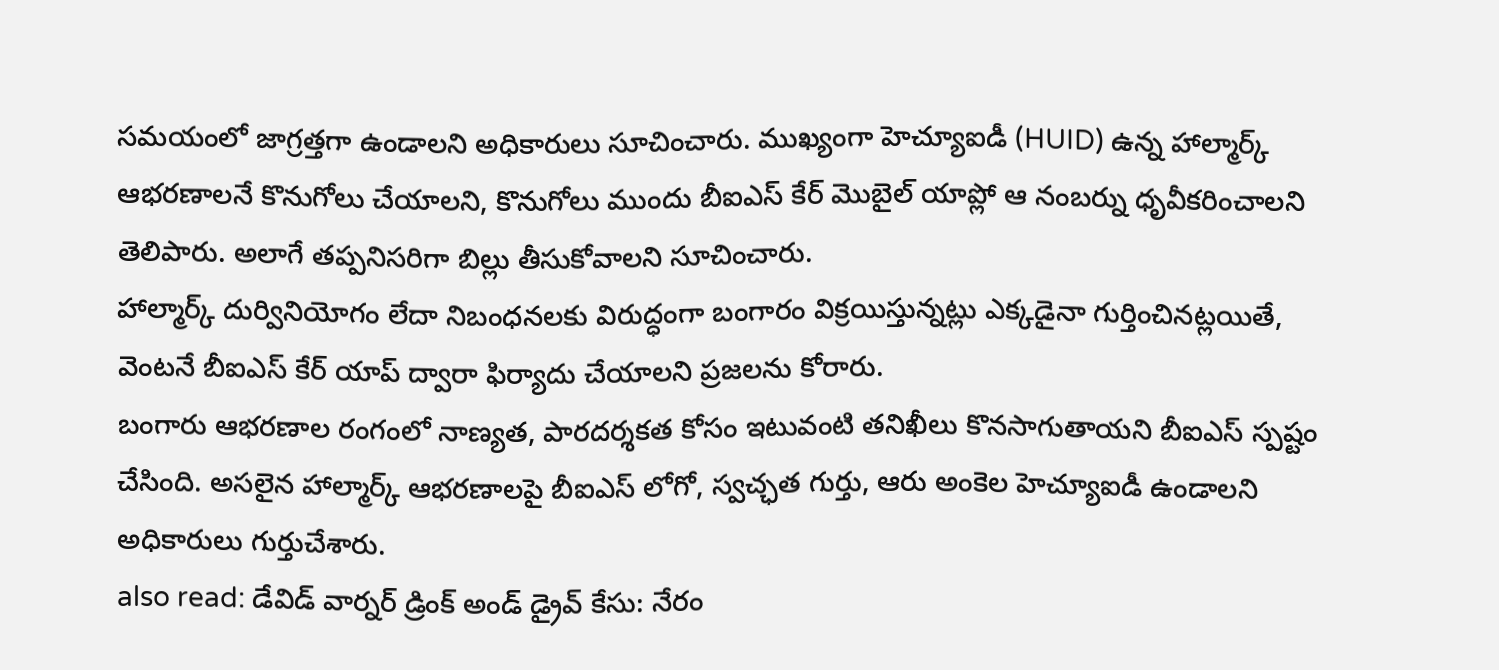సమయంలో జాగ్రత్తగా ఉండాలని అధికారులు సూచించారు. ముఖ్యంగా హెచ్యూఐడీ (HUID) ఉన్న హాల్మార్క్ ఆభరణాలనే కొనుగోలు చేయాలని, కొనుగోలు ముందు బీఐఎస్ కేర్ మొబైల్ యాప్లో ఆ నంబర్ను ధృవీకరించాలని తెలిపారు. అలాగే తప్పనిసరిగా బిల్లు తీసుకోవాలని సూచించారు.
హాల్మార్క్ దుర్వినియోగం లేదా నిబంధనలకు విరుద్ధంగా బంగారం విక్రయిస్తున్నట్లు ఎక్కడైనా గుర్తించినట్లయితే, వెంటనే బీఐఎస్ కేర్ యాప్ ద్వారా ఫిర్యాదు చేయాలని ప్రజలను కోరారు.
బంగారు ఆభరణాల రంగంలో నాణ్యత, పారదర్శకత కోసం ఇటువంటి తనిఖీలు కొనసాగుతాయని బీఐఎస్ స్పష్టం చేసింది. అసలైన హాల్మార్క్ ఆభరణాలపై బీఐఎస్ లోగో, స్వచ్ఛత గుర్తు, ఆరు అంకెల హెచ్యూఐడీ ఉండాలని అధికారులు గుర్తుచేశారు.
also read: డేవిడ్ వార్నర్ డ్రింక్ అండ్ డ్రైవ్ కేసు: నేరం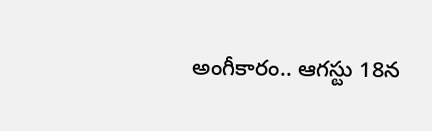అంగీకారం.. ఆగస్టు 18న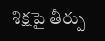శిక్షపై తీర్పు